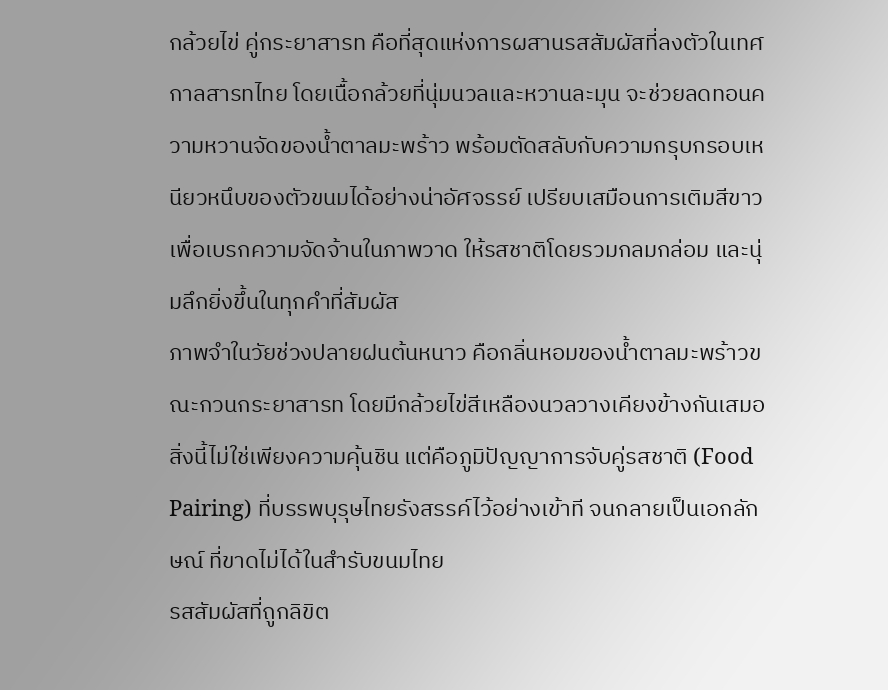กล้วยไข่ คู่กระยาสารท คือที่สุดแห่งการผสานรสสัมผัสที่ลงตัวในเทศกาลสารทไทย โดยเนื้อกล้วยที่นุ่มนวลและหวานละมุน จะช่วยลดทอนความหวานจัดของน้ำตาลมะพร้าว พร้อมตัดสลับกับความกรุบกรอบเหนียวหนึบของตัวขนมได้อย่างน่าอัศจรรย์ เปรียบเสมือนการเติมสีขาวเพื่อเบรกความจัดจ้านในภาพวาด ให้รสชาติโดยรวมกลมกล่อม และนุ่มลึกยิ่งขึ้นในทุกคำที่สัมผัส
ภาพจำในวัยช่วงปลายฝนต้นหนาว คือกลิ่นหอมของน้ำตาลมะพร้าวขณะกวนกระยาสารท โดยมีกล้วยไข่สีเหลืองนวลวางเคียงข้างกันเสมอ สิ่งนี้ไม่ใช่เพียงความคุ้นชิน แต่คือภูมิปัญญาการจับคู่รสชาติ (Food Pairing) ที่บรรพบุรุษไทยรังสรรค์ไว้อย่างเข้าที จนกลายเป็นเอกลักษณ์ ที่ขาดไม่ได้ในสำรับขนมไทย
รสสัมผัสที่ถูกลิขิต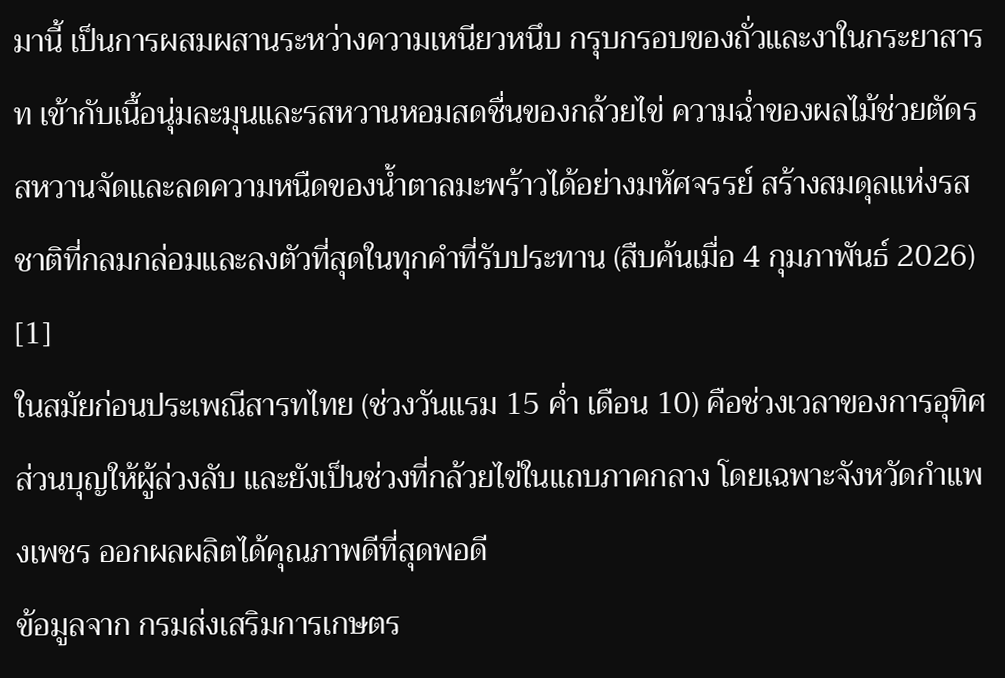มานี้ เป็นการผสมผสานระหว่างความเหนียวหนึบ กรุบกรอบของถั่วและงาในกระยาสารท เข้ากับเนื้อนุ่มละมุนและรสหวานหอมสดชื่นของกล้วยไข่ ความฉ่ำของผลไม้ช่วยตัดรสหวานจัดและลดความหนืดของน้ำตาลมะพร้าวได้อย่างมหัศจรรย์ สร้างสมดุลแห่งรสชาติที่กลมกล่อมและลงตัวที่สุดในทุกคำที่รับประทาน (สืบค้นเมื่อ 4 กุมภาพันธ์ 2026) [1]
ในสมัยก่อนประเพณีสารทไทย (ช่วงวันแรม 15 ค่ำ เดือน 10) คือช่วงเวลาของการอุทิศส่วนบุญให้ผู้ล่วงลับ และยังเป็นช่วงที่กล้วยไข่ในแถบภาคกลาง โดยเฉพาะจังหวัดกำแพงเพชร ออกผลผลิตได้คุณภาพดีที่สุดพอดี
ข้อมูลจาก กรมส่งเสริมการเกษตร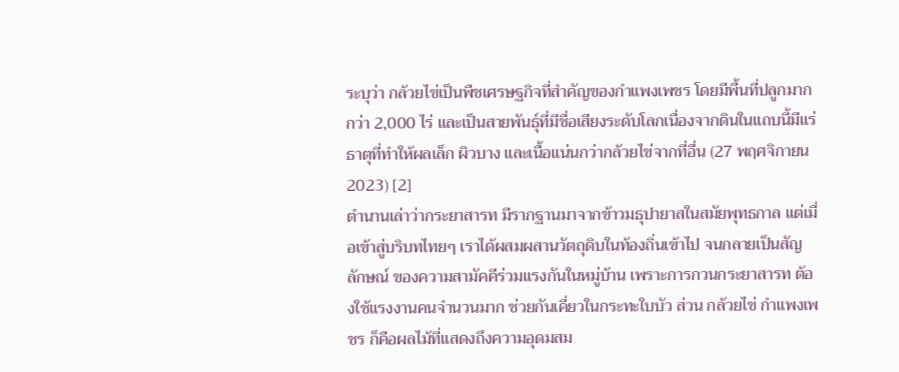ระบุว่า กล้วยไข่เป็นพืชเศรษฐกิจที่สำคัญของกำแพงเพชร โดยมีพื้นที่ปลูกมากกว่า 2,000 ไร่ และเป็นสายพันธุ์ที่มีชื่อเสียงระดับโลกเนื่องจากดินในแถบนี้มีแร่ธาตุที่ทำให้ผลเล็ก ผิวบาง และเนื้อแน่นกว่ากล้วยไข่จากที่อื่น (27 พฤศจิกายน 2023) [2]
ตำนานเล่าว่ากระยาสารท มีรากฐานมาจากข้าวมธุปายาสในสมัยพุทธกาล แต่เมื่อเข้าสู่บริบทไทยๆ เราได้ผสมผสานวัตถุดิบในท้องถิ่นเข้าไป จนกลายเป็นสัญลักษณ์ ของความสามัคคีร่วมแรงกันในหมู่บ้าน เพราะการกวนกระยาสารท ต้องใช้แรงงานคนจำนวนมาก ช่วยกันเคี่ยวในกระทะใบบัว ส่วน กล้วยไข่ กำแพงเพชร ก็คือผลไม้ที่แสดงถึงความอุดมสม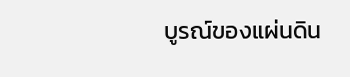บูรณ์ของแผ่นดิน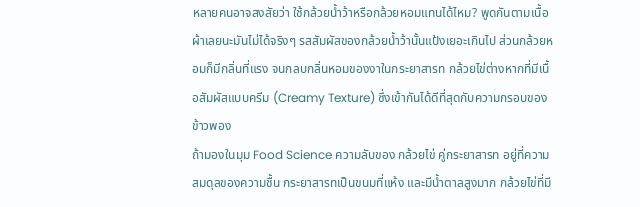หลายคนอาจสงสัยว่า ใช้กล้วยน้ำว้าหรือกล้วยหอมแทนได้ไหม? พูดกันตามเนื้อผ้าเลยนะมันไม่ได้จริงๆ รสสัมผัสของกล้วยน้ำว้านั้นแป้งเยอะเกินไป ส่วนกล้วยหอมก็มีกลิ่นที่แรง จนกลบกลิ่นหอมของงาในกระยาสารท กล้วยไข่ต่างหากที่มีเนื้อสัมผัสแบบครีม (Creamy Texture) ซึ่งเข้ากันได้ดีที่สุดกับความกรอบของข้าวพอง
ถ้ามองในมุม Food Science ความลับของ กล้วยไข่ คู่กระยาสารท อยู่ที่ความสมดุลของความชื้น กระยาสารทเป็นขนมที่แห้ง และมีน้ำตาลสูงมาก กล้วยไข่ที่มี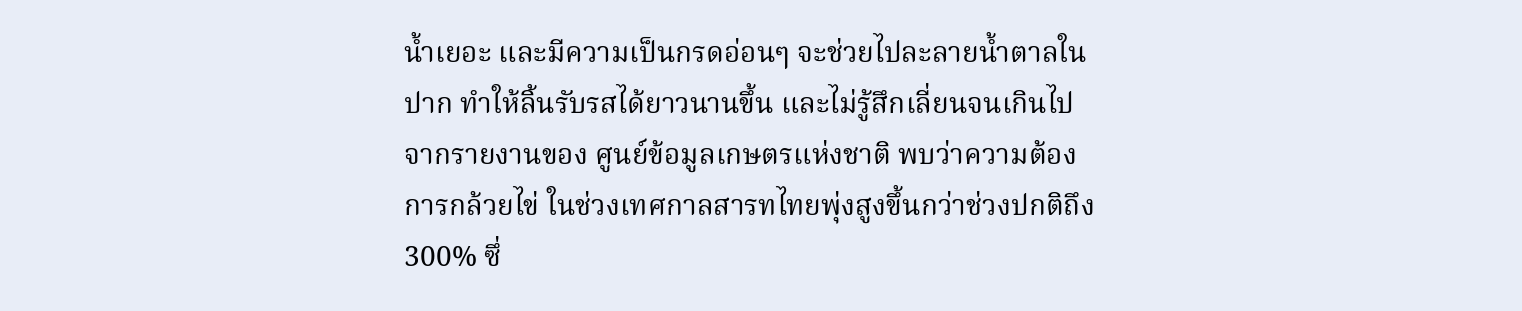น้ำเยอะ และมีความเป็นกรดอ่อนๆ จะช่วยไปละลายน้ำตาลในปาก ทำให้ลิ้นรับรสได้ยาวนานขึ้น และไม่รู้สึกเลี่ยนจนเกินไป
จากรายงานของ ศูนย์ข้อมูลเกษตรแห่งชาติ พบว่าความต้องการกล้วยไข่ ในช่วงเทศกาลสารทไทยพุ่งสูงขึ้นกว่าช่วงปกติถึง 300% ซึ่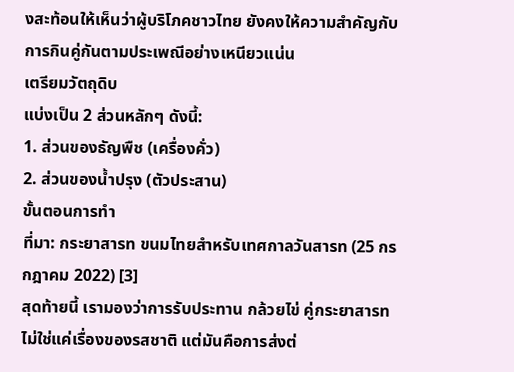งสะท้อนให้เห็นว่าผู้บริโภคชาวไทย ยังคงให้ความสำคัญกับการกินคู่กันตามประเพณีอย่างเหนียวแน่น
เตรียมวัตถุดิบ
แบ่งเป็น 2 ส่วนหลักๆ ดังนี้:
1. ส่วนของธัญพืช (เครื่องคั่ว)
2. ส่วนของน้ำปรุง (ตัวประสาน)
ขั้นตอนการทำ
ที่มา: กระยาสารท ขนมไทยสำหรับเทศกาลวันสารท (25 กรกฎาคม 2022) [3]
สุดท้ายนี้ เรามองว่าการรับประทาน กล้วยไข่ คู่กระยาสารท ไม่ใช่แค่เรื่องของรสชาติ แต่มันคือการส่งต่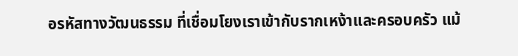อรหัสทางวัฒนธรรม ที่เชื่อมโยงเราเข้ากับรากเหง้าและครอบครัว แม้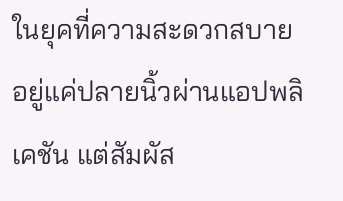ในยุคที่ความสะดวกสบายอยู่แค่ปลายนิ้วผ่านแอปพลิเคชัน แต่สัมผัส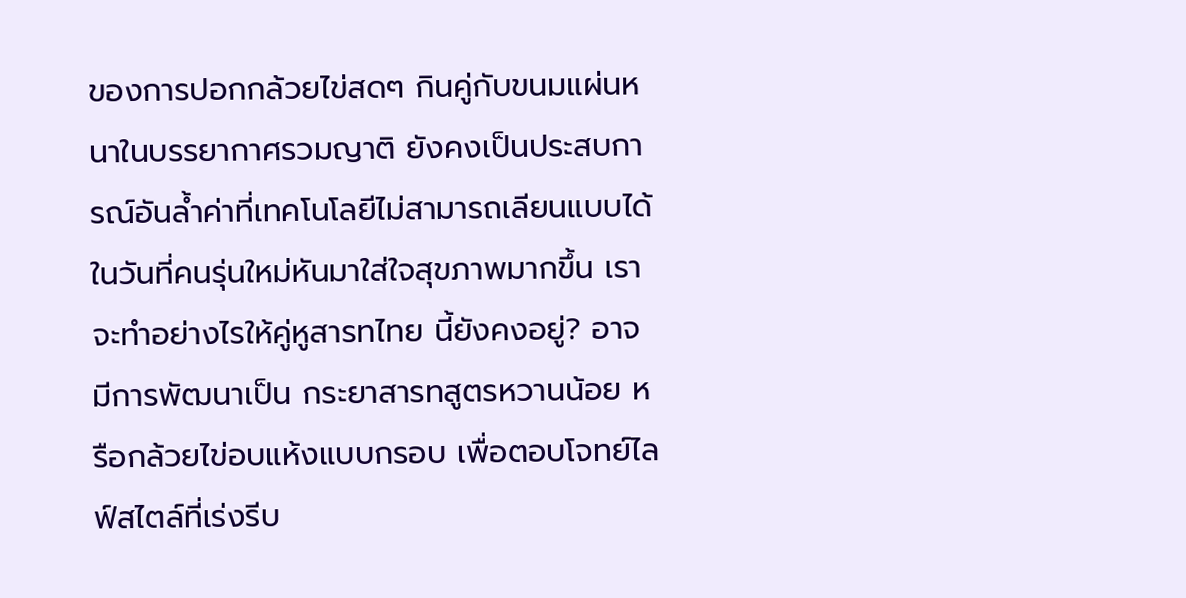ของการปอกกล้วยไข่สดๆ กินคู่กับขนมแผ่นหนาในบรรยากาศรวมญาติ ยังคงเป็นประสบการณ์อันล้ำค่าที่เทคโนโลยีไม่สามารถเลียนแบบได้
ในวันที่คนรุ่นใหม่หันมาใส่ใจสุขภาพมากขึ้น เราจะทำอย่างไรให้คู่หูสารทไทย นี้ยังคงอยู่? อาจมีการพัฒนาเป็น กระยาสารทสูตรหวานน้อย หรือกล้วยไข่อบแห้งแบบกรอบ เพื่อตอบโจทย์ไลฟ์สไตล์ที่เร่งรีบ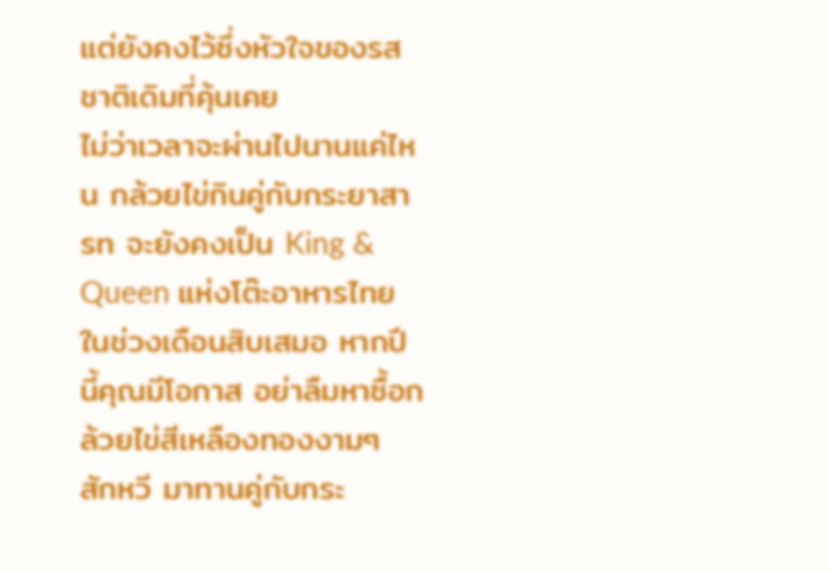แต่ยังคงไว้ซึ่งหัวใจของรสชาติเดิมที่คุ้นเคย
ไม่ว่าเวลาจะผ่านไปนานแค่ไหน กล้วยไข่กินคู่กับกระยาสารท จะยังคงเป็น King & Queen แห่งโต๊ะอาหารไทยในช่วงเดือนสิบเสมอ หากปีนี้คุณมีโอกาส อย่าลืมหาซื้อกล้วยไข่สีเหลืองทองงามๆ สักหวี มาทานคู่กับกระ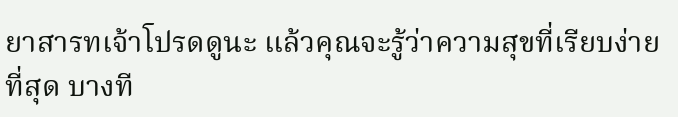ยาสารทเจ้าโปรดดูนะ แล้วคุณจะรู้ว่าความสุขที่เรียบง่ายที่สุด บางที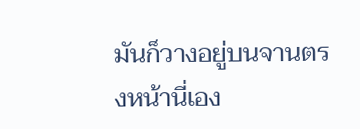มันก็วางอยู่บนจานตรงหน้านี่เอง